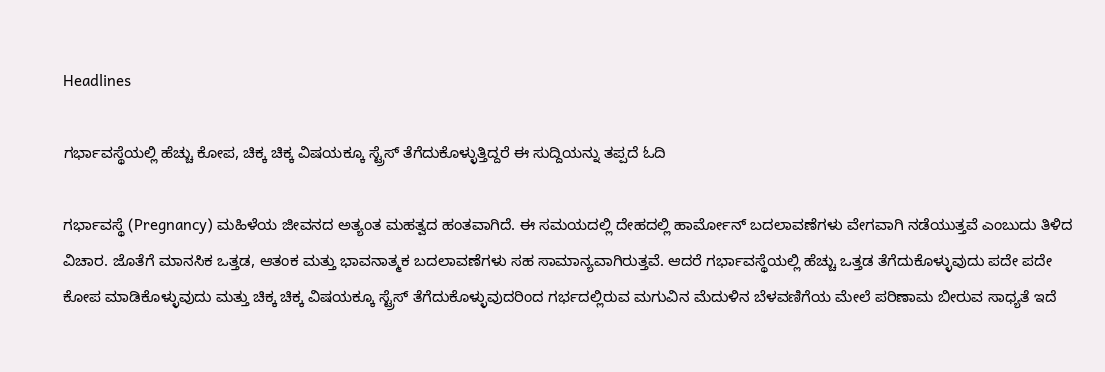Headlines

ಗರ್ಭಾವಸ್ಥೆಯಲ್ಲಿ ಹೆಚ್ಚು ಕೋಪ, ಚಿಕ್ಕ ಚಿಕ್ಕ ವಿಷಯಕ್ಕೂ ಸ್ಟ್ರೆಸ್ ತೆಗೆದುಕೊಳ್ಳುತ್ತಿದ್ದರೆ ಈ ಸುದ್ದಿಯನ್ನು ತಪ್ಪದೆ ಓದಿ

ಗರ್ಭಾವಸ್ಥೆ (Pregnancy) ಮಹಿಳೆಯ ಜೀವನದ ಅತ್ಯಂತ ಮಹತ್ವದ ಹಂತವಾಗಿದೆ. ಈ ಸಮಯದಲ್ಲಿ ದೇಹದಲ್ಲಿ ಹಾರ್ಮೋನ್ ಬದಲಾವಣೆಗಳು ವೇಗವಾಗಿ ನಡೆಯುತ್ತವೆ ಎಂಬುದು ತಿಳಿದ ವಿಚಾರ. ಜೊತೆಗೆ ಮಾನಸಿಕ ಒತ್ತಡ, ಆತಂಕ ಮತ್ತು ಭಾವನಾತ್ಮಕ ಬದಲಾವಣೆಗಳು ಸಹ ಸಾಮಾನ್ಯವಾಗಿರುತ್ತವೆ. ಆದರೆ ಗರ್ಭಾವಸ್ಥೆಯಲ್ಲಿ ಹೆಚ್ಚು ಒತ್ತಡ ತೆಗೆದುಕೊಳ್ಳುವುದು ಪದೇ ಪದೇ ಕೋಪ ಮಾಡಿಕೊಳ್ಳುವುದು ಮತ್ತು ಚಿಕ್ಕ ಚಿಕ್ಕ ವಿಷಯಕ್ಕೂ ಸ್ಟ್ರೆಸ್ ತೆಗೆದುಕೊಳ್ಳುವುದರಿಂದ ಗರ್ಭದಲ್ಲಿರುವ ಮಗುವಿನ ಮೆದುಳಿನ ಬೆಳವಣಿಗೆಯ ಮೇಲೆ ಪರಿಣಾಮ ಬೀರುವ ಸಾಧ್ಯತೆ ಇದೆ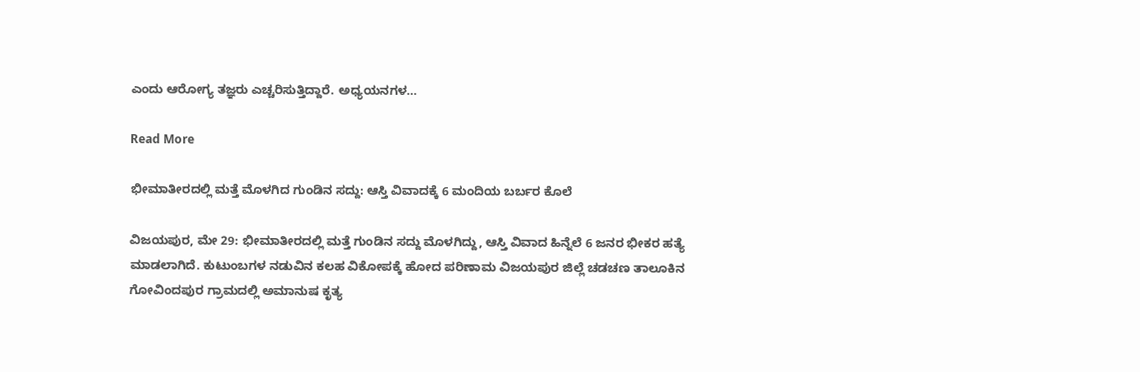ಎಂದು ಆರೋಗ್ಯ ತಜ್ಞರು ಎಚ್ಚರಿಸುತ್ತಿದ್ದಾರೆ. ಅಧ್ಯಯನಗಳ…

Read More

ಭೀಮಾತೀರದಲ್ಲಿ ಮತ್ತೆ ಮೊಳಗಿದ ಗುಂಡಿನ ಸದ್ದು: ಆಸ್ತಿ ವಿವಾದಕ್ಕೆ 6 ಮಂದಿಯ ಬರ್ಬರ ಕೊಲೆ

ವಿಜಯಪುರ, ಮೇ 29: ಭೀಮಾತೀರದಲ್ಲಿ ಮತ್ತೆ ಗುಂಡಿನ ಸದ್ದು ಮೊಳಗಿದ್ದು, ಆಸ್ತಿ ವಿವಾದ ಹಿನ್ನೆಲೆ 6 ಜನರ ಭೀಕರ ಹತ್ಯೆ ಮಾಡಲಾಗಿದೆ. ಕುಟುಂಬಗಳ ನಡುವಿನ ಕಲಹ ವಿಕೋಪಕ್ಕೆ ಹೋದ ಪರಿಣಾಮ ವಿಜಯಪುರ ಜಿಲ್ಲೆ ಚಡಚಣ ತಾಲೂಕಿನ ಗೋವಿಂದಪುರ ಗ್ರಾಮದಲ್ಲಿ ಅಮಾನುಷ ಕೃತ್ಯ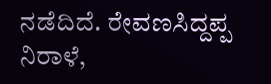ನಡೆದಿದೆ. ರೇವಣಸಿದ್ದಪ್ಪ ನಿರಾಳೆ,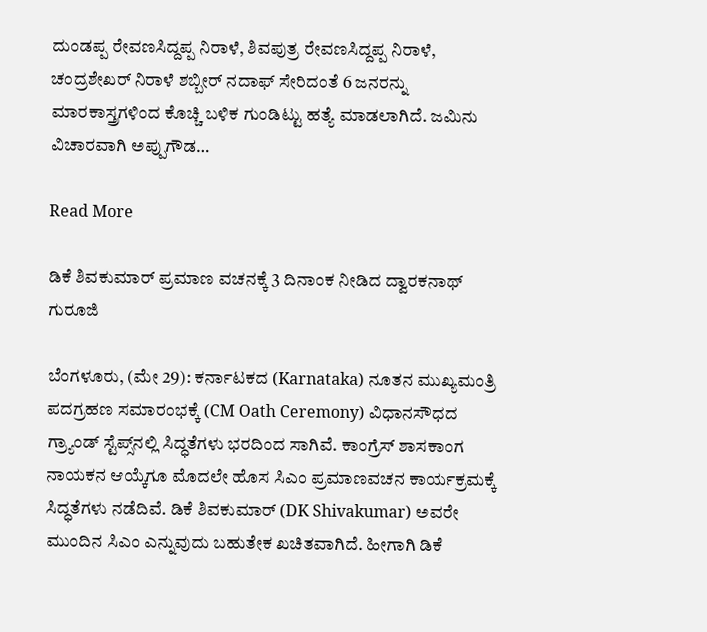ದುಂಡಪ್ಪ ರೇವಣಸಿದ್ದಪ್ಪ ನಿರಾಳೆ, ಶಿವಪುತ್ರ ರೇವಣಸಿದ್ದಪ್ಪ ನಿರಾಳೆ, ಚಂದ್ರಶೇಖರ್ ನಿರಾಳೆ ಶಬ್ಬೀರ್ ನದಾಫ್ ಸೇರಿದಂತೆ 6 ಜನರನ್ನು ಮಾರಕಾಸ್ತ್ರಗಳಿಂದ ಕೊಚ್ಚಿ ಬಳಿಕ ಗುಂಡಿಟ್ಟು ಹತ್ಯೆ ಮಾಡಲಾಗಿದೆ. ಜಮಿನು ವಿಚಾರವಾಗಿ ಅಪ್ಪುಗೌಡ…

Read More

ಡಿಕೆ ಶಿವಕುಮಾರ್ ಪ್ರಮಾಣ ವಚನಕ್ಕೆ 3 ದಿನಾಂಕ ನೀಡಿದ ದ್ವಾರಕನಾಥ್ ಗುರೂಜಿ

ಬೆಂಗಳೂರು, (ಮೇ 29): ಕರ್ನಾಟಕದ (Karnataka) ನೂತನ ಮುಖ್ಯಮಂತ್ರಿ ಪದಗ್ರಹಣ ಸಮಾರಂಭಕ್ಕೆ (CM Oath Ceremony) ವಿಧಾನಸೌಧದ ಗ್ರ್ಯಾಂಡ್ ಸ್ಟೆಪ್ಸ್‌ನಲ್ಲಿ ಸಿದ್ಧತೆಗಳು ಭರದಿಂದ ಸಾಗಿವೆ. ಕಾಂಗ್ರೆಸ್ ಶಾಸಕಾಂಗ ನಾಯಕನ ಆಯ್ಕೆಗೂ ಮೊದಲೇ ಹೊಸ ಸಿಎಂ ಪ್ರಮಾಣವಚನ ಕಾರ್ಯಕ್ರಮಕ್ಕೆ ಸಿದ್ಧತೆಗಳು ನಡೆದಿವೆ. ಡಿಕೆ ಶಿವಕುಮಾರ್ (DK Shivakumar) ಅವರೇ ಮುಂದಿನ ಸಿಎಂ ಎನ್ನುವುದು ಬಹುತೇಕ ಖಚಿತವಾಗಿದೆ. ಹೀಗಾಗಿ ಡಿಕೆ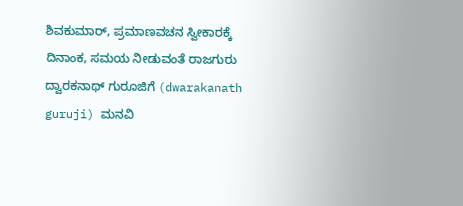ಶಿವಕುಮಾರ್, ಪ್ರಮಾಣವಚನ ಸ್ವೀಕಾರಕ್ಕೆ ದಿನಾಂಕ, ಸಮಯ ನೀಡುವಂತೆ ರಾಜಗುರು ದ್ವಾರಕನಾಥ್ ಗುರೂಜಿಗೆ (dwarakanath guruji) ಮನವಿ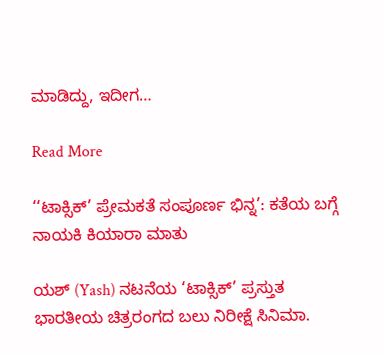ಮಾಡಿದ್ದು, ಇದೀಗ…

Read More

‘‘ಟಾಕ್ಸಿಕ್’ ಪ್ರೇಮಕತೆ ಸಂಪೂರ್ಣ ಭಿನ್ನ’: ಕತೆಯ ಬಗ್ಗೆ ನಾಯಕಿ ಕಿಯಾರಾ ಮಾತು

ಯಶ್ (Yash) ನಟನೆಯ ‘ಟಾಕ್ಸಿಕ್’ ಪ್ರಸ್ತುತ ಭಾರತೀಯ ಚಿತ್ರರಂಗದ ಬಲು ನಿರೀಕ್ಷೆ ಸಿನಿಮಾ.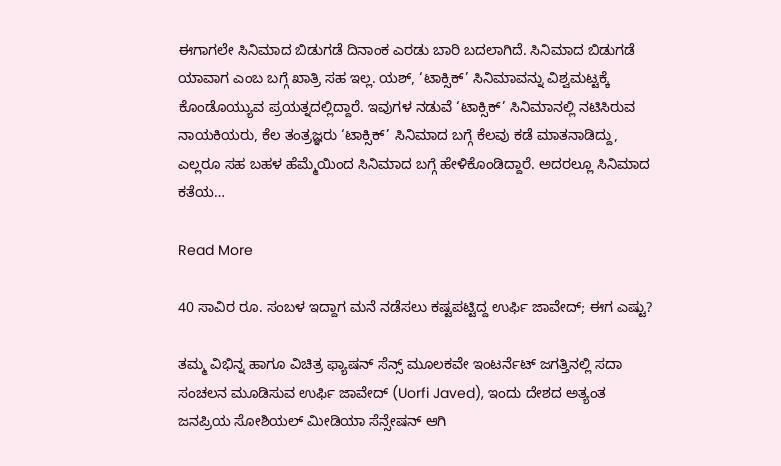ಈಗಾಗಲೇ ಸಿನಿಮಾದ ಬಿಡುಗಡೆ ದಿನಾಂಕ ಎರಡು ಬಾರಿ ಬದಲಾಗಿದೆ. ಸಿನಿಮಾದ ಬಿಡುಗಡೆ ಯಾವಾಗ ಎಂಬ ಬಗ್ಗೆ ಖಾತ್ರಿ ಸಹ ಇಲ್ಲ. ಯಶ್, ‘ಟಾಕ್ಸಿಕ್’ ಸಿನಿಮಾವನ್ನು ವಿಶ್ವಮಟ್ಟಕ್ಕೆ ಕೊಂಡೊಯ್ಯುವ ಪ್ರಯತ್ನದಲ್ಲಿದ್ದಾರೆ. ಇವುಗಳ ನಡುವೆ ‘ಟಾಕ್ಸಿಕ್’ ಸಿನಿಮಾನಲ್ಲಿ ನಟಿಸಿರುವ ನಾಯಕಿಯರು, ಕೆಲ ತಂತ್ರಜ್ಞರು ‘ಟಾಕ್ಸಿಕ್’ ಸಿನಿಮಾದ ಬಗ್ಗೆ ಕೆಲವು ಕಡೆ ಮಾತನಾಡಿದ್ದು, ಎಲ್ಲರೂ ಸಹ ಬಹಳ ಹೆಮ್ಮೆಯಿಂದ ಸಿನಿಮಾದ ಬಗ್ಗೆ ಹೇಳಿಕೊಂಡಿದ್ದಾರೆ. ಅದರಲ್ಲೂ ಸಿನಿಮಾದ ಕತೆಯ…

Read More

40 ಸಾವಿರ ರೂ. ಸಂಬಳ ಇದ್ದಾಗ ಮನೆ ನಡೆಸಲು ಕಷ್ಟಪಟ್ಟಿದ್ದ ಉರ್ಫಿ ಜಾವೇದ್; ಈಗ ಎಷ್ಟು?

ತಮ್ಮ ವಿಭಿನ್ನ ಹಾಗೂ ವಿಚಿತ್ರ ಫ್ಯಾಷನ್ ಸೆನ್ಸ್ ಮೂಲಕವೇ ಇಂಟರ್ನೆಟ್ ಜಗತ್ತಿನಲ್ಲಿ ಸದಾ ಸಂಚಲನ ಮೂಡಿಸುವ ಉರ್ಫಿ ಜಾವೇದ್ (Uorfi Javed), ಇಂದು ದೇಶದ ಅತ್ಯಂತ ಜನಪ್ರಿಯ ಸೋಶಿಯಲ್ ಮೀಡಿಯಾ ಸೆನ್ಸೇಷನ್ ಆಗಿ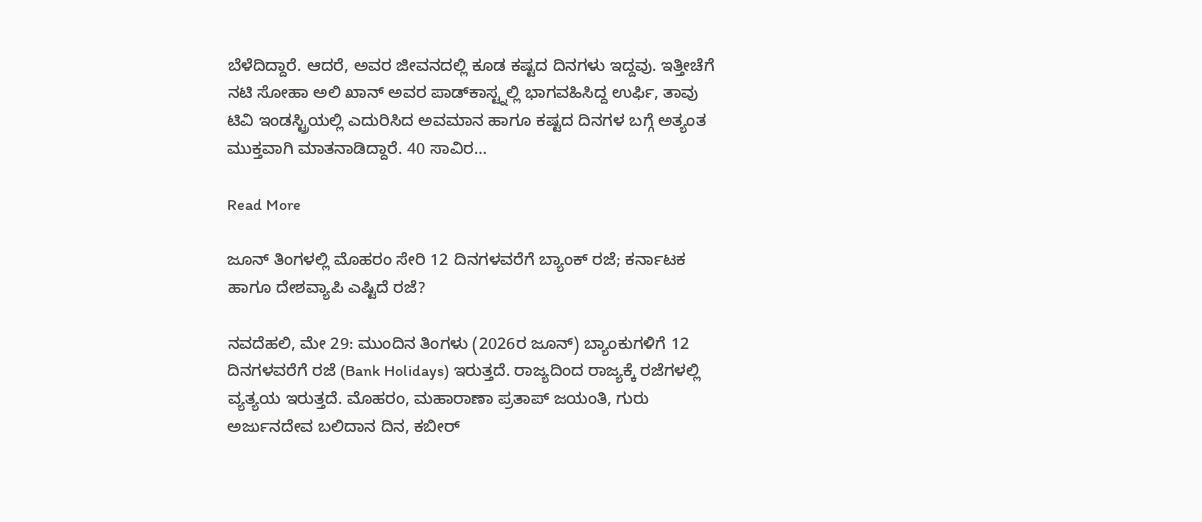ಬೆಳೆದಿದ್ದಾರೆ. ಆದರೆ, ಅವರ ಜೀವನದಲ್ಲಿ ಕೂಡ ಕಷ್ಟದ ದಿನಗಳು ಇದ್ದವು. ಇತ್ತೀಚೆಗೆ ನಟಿ ಸೋಹಾ ಅಲಿ ಖಾನ್ ಅವರ ಪಾಡ್‌ಕಾಸ್ಟ್ನಲ್ಲಿ ಭಾಗವಹಿಸಿದ್ದ ಉರ್ಫಿ, ತಾವು ಟಿವಿ ಇಂಡಸ್ಟ್ರಿಯಲ್ಲಿ ಎದುರಿಸಿದ ಅವಮಾನ ಹಾಗೂ ಕಷ್ಟದ ದಿನಗಳ ಬಗ್ಗೆ ಅತ್ಯಂತ ಮುಕ್ತವಾಗಿ ಮಾತನಾಡಿದ್ದಾರೆ. 40 ಸಾವಿರ…

Read More

ಜೂನ್ ತಿಂಗಳಲ್ಲಿ ಮೊಹರಂ ಸೇರಿ 12 ದಿನಗಳವರೆಗೆ ಬ್ಯಾಂಕ್ ರಜೆ; ಕರ್ನಾಟಕ ಹಾಗೂ ದೇಶವ್ಯಾಪಿ ಎಷ್ಟಿದೆ ರಜೆ?

ನವದೆಹಲಿ, ಮೇ 29: ಮುಂದಿನ ತಿಂಗಳು (2026ರ ಜೂನ್) ಬ್ಯಾಂಕುಗಳಿಗೆ 12 ದಿನಗಳವರೆಗೆ ರಜೆ (Bank Holidays) ಇರುತ್ತದೆ. ರಾಜ್ಯದಿಂದ ರಾಜ್ಯಕ್ಕೆ ರಜೆಗಳಲ್ಲಿ ವ್ಯತ್ಯಯ ಇರುತ್ತದೆ. ಮೊಹರಂ, ಮಹಾರಾಣಾ ಪ್ರತಾಪ್ ಜಯಂತಿ, ಗುರು ಅರ್ಜುನದೇವ ಬಲಿದಾನ ದಿನ, ಕಬೀರ್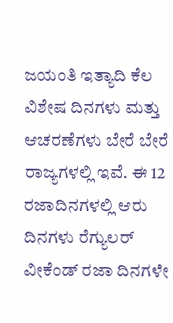ಜಯಂತಿ ಇತ್ಯಾದಿ ಕೆಲ ವಿಶೇಷ ದಿನಗಳು ಮತ್ತು ಆಚರಣೆಗಳು ಬೇರೆ ಬೇರೆ ರಾಜ್ಯಗಳಲ್ಲಿ ಇವೆ. ಈ 12 ರಜಾದಿನಗಳಲ್ಲಿ ಆರು ದಿನಗಳು ರೆಗ್ಯುಲರ್ ವೀಕೆಂಡ್ ರಜಾ ದಿನಗಳೇ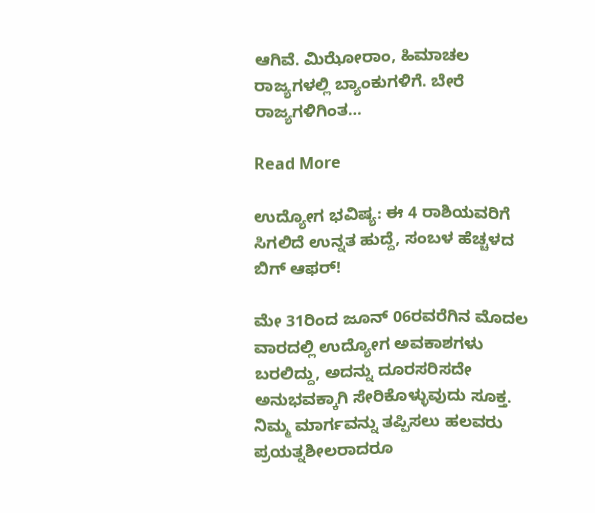ಆಗಿವೆ. ಮಿಝೋರಾಂ, ಹಿಮಾಚಲ ರಾಜ್ಯಗಳಲ್ಲಿ ಬ್ಯಾಂಕುಗಳಿಗೆ. ಬೇರೆ ರಾಜ್ಯಗಳಿಗಿಂತ…

Read More

ಉದ್ಯೋಗ ಭವಿಷ್ಯ: ಈ 4 ರಾಶಿಯವರಿಗೆ ಸಿಗಲಿದೆ ಉನ್ನತ ಹುದ್ದೆ, ಸಂಬಳ ಹೆಚ್ಚಳದ ಬಿಗ್ ಆಫರ್!

ಮೇ 31ರಿಂದ ಜೂನ್‌ 06ರವರೆಗಿನ ಮೊದಲ ವಾರದಲ್ಲಿ ಉದ್ಯೋಗ ಅವಕಾಶಗಳು ಬರಲಿದ್ದು, ಅದನ್ನು ದೂರಸರಿಸದೇ ಅನುಭವಕ್ಕಾಗಿ ಸೇರಿಕೊಳ್ಳುವುದು ಸೂಕ್ತ. ನಿಮ್ಮ ಮಾರ್ಗವನ್ನು ತಪ್ಪಿಸಲು ಹಲವರು ಪ್ರಯತ್ನಶೀಲರಾದರೂ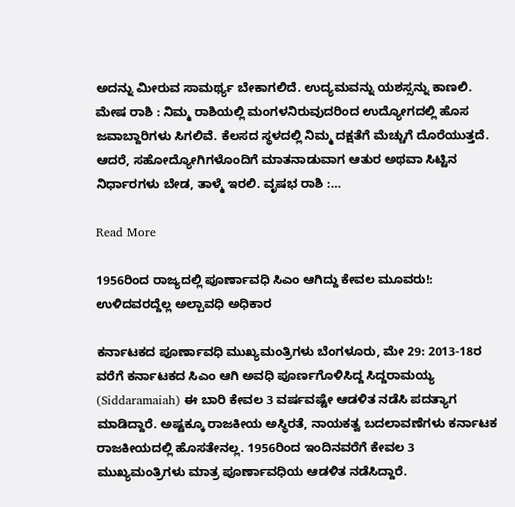ಅದನ್ನು ಮೀರುವ ಸಾಮರ್ಥ್ಯ ಬೇಕಾಗಲಿದೆ. ಉದ್ಯಮವನ್ನು ಯಶಸ್ಸನ್ನು ಕಾಣಲಿ. ಮೇಷ ರಾಶಿ : ನಿಮ್ಮ ರಾಶಿಯಲ್ಲಿ ಮಂಗಳನಿರುವುದರಿಂದ ಉದ್ಯೋಗದಲ್ಲಿ ಹೊಸ ಜವಾಬ್ದಾರಿಗಳು ಸಿಗಲಿವೆ. ಕೆಲಸದ ಸ್ಥಳದಲ್ಲಿ ನಿಮ್ಮ ದಕ್ಷತೆಗೆ ಮೆಚ್ಚುಗೆ ದೊರೆಯುತ್ತದೆ. ಆದರೆ, ಸಹೋದ್ಯೋಗಿಗಳೊಂದಿಗೆ ಮಾತನಾಡುವಾಗ ಆತುರ ಅಥವಾ ಸಿಟ್ಟಿನ ನಿರ್ಧಾರಗಳು ಬೇಡ, ತಾಳ್ಮೆ ಇರಲಿ. ವೃಷಭ ರಾಶಿ :…

Read More

1956ರಿಂದ ರಾಜ್ಯದಲ್ಲಿ ಪೂರ್ಣಾವಧಿ ಸಿಎಂ ಆಗಿದ್ದು ಕೇವಲ ಮೂವರು!: ಉಳಿದವರದ್ದೆಲ್ಲ ಅಲ್ಪಾವಧಿ ಅಧಿಕಾರ

ಕರ್ನಾಟಕದ ಪೂರ್ಣಾವಧಿ ಮುಖ್ಯಮಂತ್ರಿಗಳು ಬೆಂಗಳೂರು, ಮೇ 29: 2013-18ರ ವರೆಗೆ ಕರ್ನಾಟಕದ ಸಿಎಂ ಆಗಿ ಅವಧಿ ಪೂರ್ಣಗೊಳಿಸಿದ್ದ ಸಿದ್ದರಾಮಯ್ಯ (Siddaramaiah) ಈ ಬಾರಿ ಕೇವಲ 3 ವರ್ಷವಷ್ಟೇ ಆಡಳಿತ ನಡೆಸಿ ಪದತ್ಯಾಗ ಮಾಡಿದ್ದಾರೆ. ಅಷ್ಟಕ್ಕೂ ರಾಜಕೀಯ ಅಸ್ಥಿರತೆ, ನಾಯಕತ್ವ ಬದಲಾವಣೆಗಳು ಕರ್ನಾಟಕ ರಾಜಕೀಯದಲ್ಲಿ ಹೊಸತೇನಲ್ಲ. 1956ರಿಂದ ಇಂದಿನವರೆಗೆ ಕೇವಲ 3 ಮುಖ್ಯಮಂತ್ರಿಗಳು ಮಾತ್ರ ಪೂರ್ಣಾವಧಿಯ ಆಡಳಿತ ನಡೆಸಿದ್ದಾರೆ.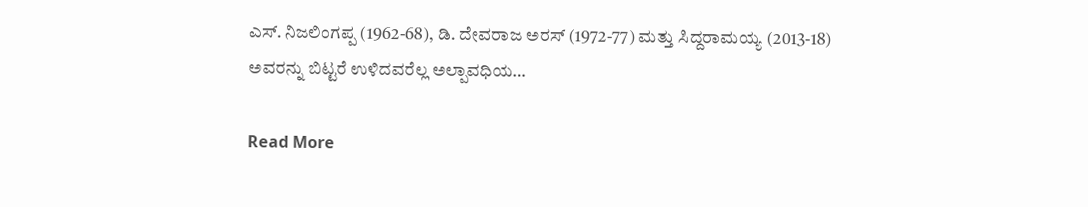ಎಸ್. ನಿಜಲಿಂಗಪ್ಪ (1962-68), ಡಿ. ದೇವರಾಜ ಅರಸ್ (1972-77) ಮತ್ತು ಸಿದ್ದರಾಮಯ್ಯ (2013-18) ಅವರನ್ನು ಬಿಟ್ಟರೆ ಉಳಿದವರೆಲ್ಲ ಅಲ್ಪಾವಧಿಯ…

Read More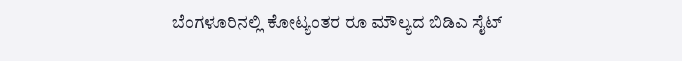ಬೆಂಗಳೂರಿನಲ್ಲಿ ಕೋಟ್ಯಂತರ ರೂ ಮೌಲ್ಯದ ಬಿಡಿಎ ಸೈಟ್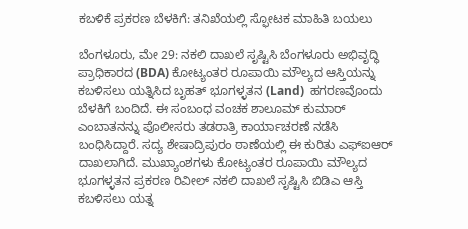ಕಬಳಿಕೆ ಪ್ರಕರಣ ಬೆಳಕಿಗೆ: ತನಿಖೆಯಲ್ಲಿ ಸ್ಫೋಟಕ ಮಾಹಿತಿ ಬಯಲು

ಬೆಂಗಳೂರು, ಮೇ 29: ನಕಲಿ ದಾಖಲೆ ಸೃಷ್ಟಿಸಿ ಬೆಂಗಳೂರು ಅಭಿವೃದ್ಧಿ ಪ್ರಾಧಿಕಾರದ (BDA) ಕೋಟ್ಯಂತರ ರೂಪಾಯಿ ಮೌಲ್ಯದ ಆಸ್ತಿಯನ್ನು ಕಬಳಿಸಲು ಯತ್ನಿಸಿದ ಬೃಹತ್ ಭೂಗಳ್ಳತನ (Land)  ಹಗರಣವೊಂದು ಬೆಳಕಿಗೆ ಬಂದಿದೆ. ಈ ಸಂಬಂಧ ವಂಚಕ ಶಾಲೂಮ್ ಕುಮಾರ್ ಎಂಬಾತನನ್ನು ಪೊಲೀಸರು ತಡರಾತ್ರಿ ಕಾರ್ಯಾಚರಣೆ ನಡೆಸಿ ಬಂಧಿಸಿದ್ದಾರೆ. ಸದ್ಯ ಶೇಷಾದ್ರಿಪುರಂ ಠಾಣೆಯಲ್ಲಿ ಈ ಕುರಿತು ಎಫ್ಐಆರ್ ದಾಖಲಾಗಿದೆ. ಮುಖ್ಯಾಂಶಗಳು ಕೋಟ್ಯಂತರ ರೂಪಾಯಿ ಮೌಲ್ಯದ ಭೂಗಳ್ಳತನ ಪ್ರಕರಣ ರಿವೀಲ್ ನಕಲಿ ದಾಖಲೆ ಸೃಷ್ಟಿಸಿ ಬಿಡಿಎ ಆಸ್ತಿ ಕಬಳಿಸಲು ಯತ್ನ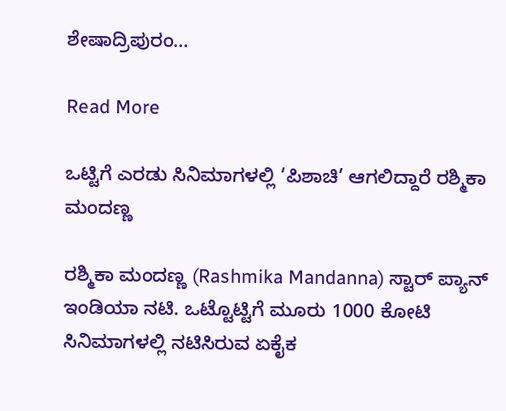ಶೇಷಾದ್ರಿಪುರಂ…

Read More

ಒಟ್ಟಿಗೆ ಎರಡು ಸಿನಿಮಾಗಳಲ್ಲಿ ‘ಪಿಶಾಚಿ’ ಆಗಲಿದ್ದಾರೆ ರಶ್ಮಿಕಾ ಮಂದಣ್ಣ

ರಶ್ಮಿಕಾ ಮಂದಣ್ಣ (Rashmika Mandanna) ಸ್ಟಾರ್ ಪ್ಯಾನ್ ಇಂಡಿಯಾ ನಟಿ. ಒಟ್ಟೊಟ್ಟಿಗೆ ಮೂರು 1000 ಕೋಟಿ ಸಿನಿಮಾಗಳಲ್ಲಿ ನಟಿಸಿರುವ ಏಕೈಕ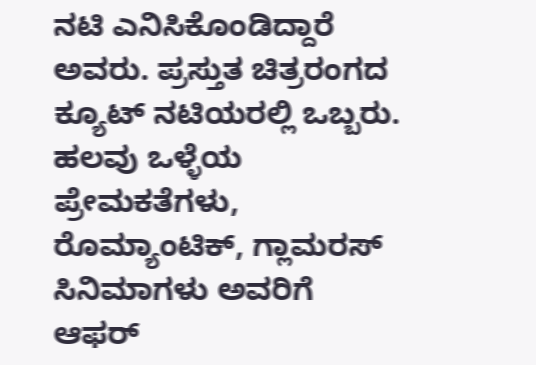ನಟಿ ಎನಿಸಿಕೊಂಡಿದ್ದಾರೆ ಅವರು. ಪ್ರಸ್ತುತ ಚಿತ್ರರಂಗದ ಕ್ಯೂಟ್ ನಟಿಯರಲ್ಲಿ ಒಬ್ಬರು. ಹಲವು ಒಳ್ಳೆಯ ಪ್ರೇಮಕತೆಗಳು, ರೊಮ್ಯಾಂಟಿಕ್, ಗ್ಲಾಮರಸ್ ಸಿನಿಮಾಗಳು ಅವರಿಗೆ ಆಫರ್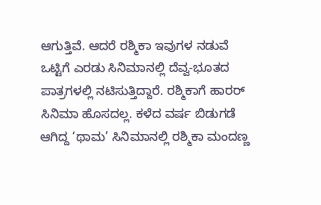ಆಗುತ್ತಿವೆ. ಆದರೆ ರಶ್ಮಿಕಾ ಇವುಗಳ ನಡುವೆ ಒಟ್ಟಿಗೆ ಎರಡು ಸಿನಿಮಾನಲ್ಲಿ ದೆವ್ವ-ಭೂತದ ಪಾತ್ರಗಳಲ್ಲಿ ನಟಿಸುತ್ತಿದ್ದಾರೆ. ರಶ್ಮಿಕಾಗೆ ಹಾರರ್ ಸಿನಿಮಾ ಹೊಸದಲ್ಲ. ಕಳೆದ ವರ್ಷ ಬಿಡುಗಡೆ ಆಗಿದ್ದ ‘ಥಾಮ’ ಸಿನಿಮಾನಲ್ಲಿ ರಶ್ಮಿಕಾ ಮಂದಣ್ಣ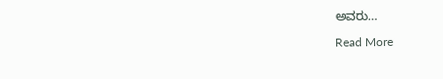ಅವರು…

Read More